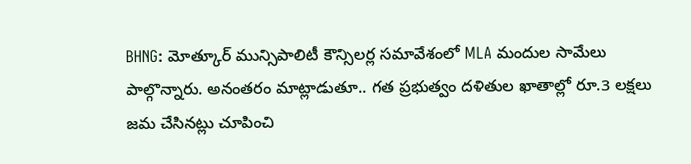BHNG: మోత్కూర్ మున్సిపాలిటీ కౌన్సిలర్ల సమావేశంలో MLA మందుల సామేలు పాల్గొన్నారు. అనంతరం మాట్లాడుతూ.. గత ప్రభుత్వం దళితుల ఖాతాల్లో రూ.3 లక్షలు జమ చేసినట్లు చూపించి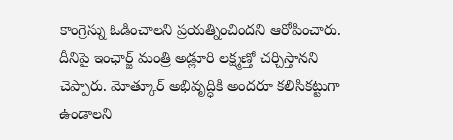కాంగ్రెస్ను ఓడించాలని ప్రయత్నించిందని ఆరోపించారు. దీనిపై ఇంఛార్జ్ మంత్రి అడ్లూరి లక్ష్మణ్తో చర్చిస్తానని చెప్పారు. మోత్కూర్ అభివృద్ధికి అందరూ కలిసికట్టుగా ఉండాలని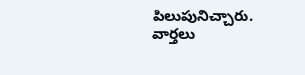పిలుపునిచ్చారు.
వార్తలు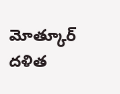మోత్కూర్ దళిత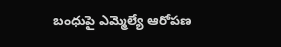బంధుపై ఎమ్మెల్యే ఆరోపణ